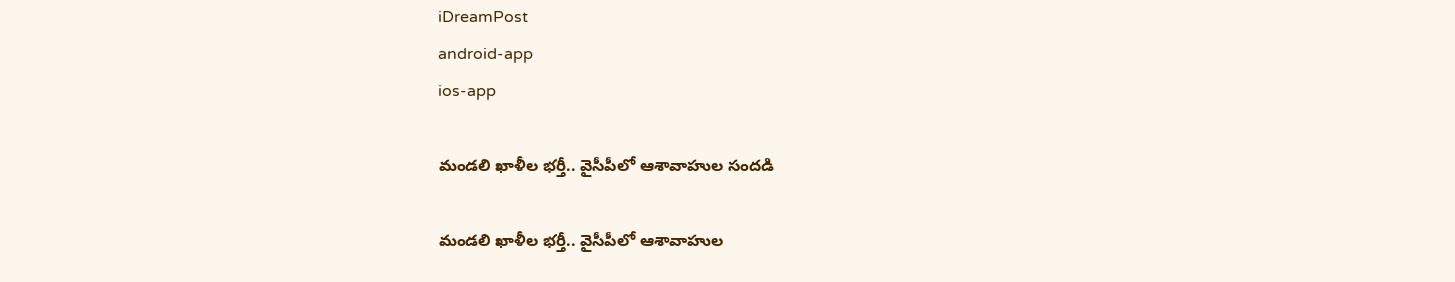iDreamPost
android-app
ios-app

మండలి ఖాళీల భర్తీ.. వైసీపీలో ఆశావాహుల సందడి

మండలి ఖాళీల భర్తీ.. వైసీపీలో ఆశావాహుల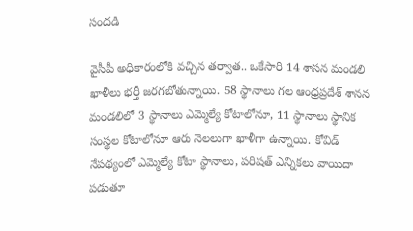సందడి

వైసీపీ అధికారంలోకి వచ్చిన తర్వాత.. ఒకేసారి 14 శాసన మండలి ఖాళీలు భర్తీ జరగబోతున్నాయి. 58 స్థానాలు గల ఆంధ్రప్రదేశ్‌ శానన మండలిలో 3 స్థానాలు ఎమ్మెల్యే కోటాలోనూ, 11 స్థానాలు స్థానిక సంస్థల కోటాలోనూ ఆరు నెలలుగా ఖాళీగా ఉన్నాయి. కోవిడ్‌ నేపథ్యంలో ఎమ్మెల్యే కోటా స్థానాలు, పరిషత్‌ ఎన్నికలు వాయిదా పడుతూ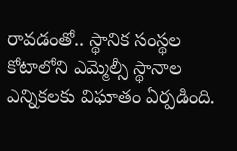రావడంతో.. స్థానిక సంస్థల కోటాలోని ఎమ్మెల్సీ స్థానాల ఎన్నికలకు విఘాతం ఏర్పడింది.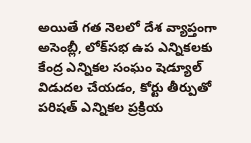అయితే గత నెలలో దేశ వ్యాప్తంగా అసెంబ్లీ, లోక్‌సభ ఉప ఎన్నికలకు కేంద్ర ఎన్నికల సంఘం షెడ్యూల్‌ విడుదల చేయడం, కోర్టు తీర్పుతో పరిషత్‌ ఎన్నికల ప్రక్రియ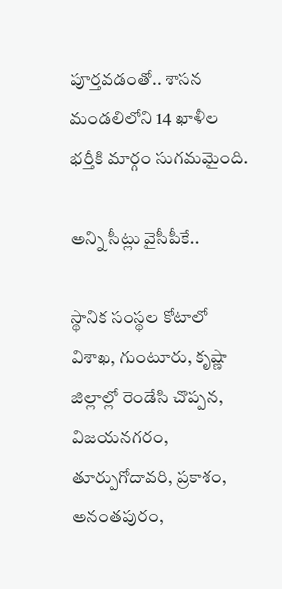పూర్తవడంతో.. శాసన మండలిలోని 14 ఖాళీల భర్తీకి మార్గం సుగమమైంది.

అన్ని సీట్లు వైసీపీకే..

స్థానిక సంస్థల కోటాలో విశాఖ, గుంటూరు, కృష్ణా జిల్లాల్లో రెండేసి చొప్పన, విజయనగరం, తూర్పుగోదావరి, ప్రకాశం, అనంతపురం,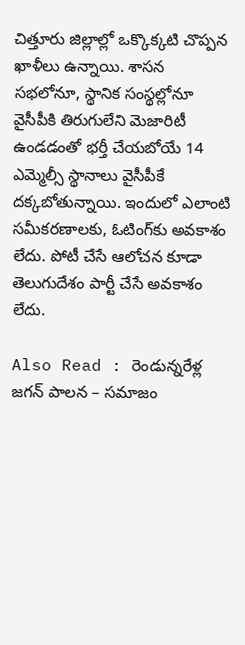చిత్తూరు జిల్లాల్లో ఒక్కొక్కటి చొప్పన ఖాళీలు ఉన్నాయి. శాసన సభలోనూ, స్థానిక సంస్థల్లోనూ వైసీపీకి తిరుగులేని మెజారిటీ ఉండడంతో భర్తీ చేయబోయే 14 ఎమ్మెల్సీ స్థానాలు వైసీపీకే దక్కబోతున్నాయి. ఇందులో ఎలాంటి సమీకరణాలకు, ఓటింగ్‌కు అవకాశం లేదు. పోటీ చేసే ఆలోచన కూడా తెలుగుదేశం పార్టీ చేసే అవకాశం లేదు.

Also Read : రెండున్నరేళ్ల జగన్ పాలన – సమాజం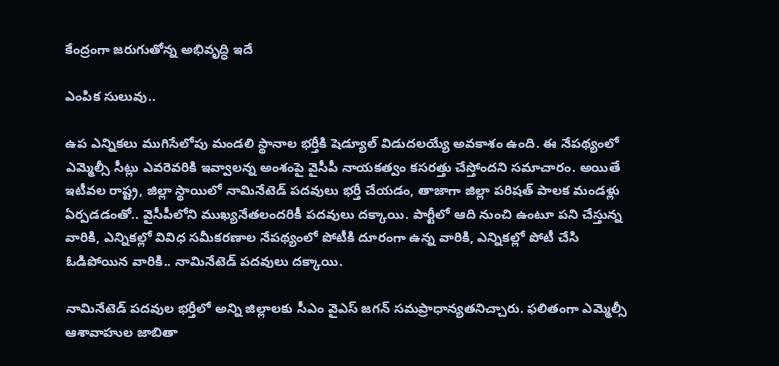కేంద్రంగా జరుగుతోన్న అభివృద్ధి ఇదే

ఎంపిక సులువు..

ఉప ఎన్నికలు ముగిసేలోపు మండలి స్థానాల భర్తీకి షెడ్యూల్‌ విడుదలయ్యే అవకాశం ఉంది. ఈ నేపథ్యంలో ఎమ్మెల్సీ సీట్లు ఎవరెవరికి ఇవ్వాలన్న అంశంపై వైసీపీ నాయకత్వం కసరత్తు చేస్తోందని సమాచారం. అయితే ఇటీవల రాష్ట్ర, జిల్లా స్థాయిలో నామినేటెడ్‌ పదవులు భర్తీ చేయడం, తాజాగా జిల్లా పరిషత్‌ పాలక మండళ్లు ఏర్పడడంతో.. వైసీపీలోని ముఖ్యనేతలందరికీ పదవులు దక్కాయి. పార్టీలో ఆది నుంచి ఉంటూ పని చేస్తున్న వారికి, ఎన్నికల్లో వివిధ సమీకరణాల నేపథ్యంలో పోటీకి దూరంగా ఉన్న వారికి, ఎన్నికల్లో పోటీ చేసి ఓడిపోయిన వారికి.. నామినేటెడ్‌ పదవులు దక్కాయి.

నామినేటెడ్‌ పదవుల భర్తీలో అన్ని జిల్లాలకు సీఎం వైఎస్‌ జగన్‌ సమప్రాధాన్యతనిచ్చారు. ఫలితంగా ఎమ్మెల్సీ ఆశావాహుల జాబితా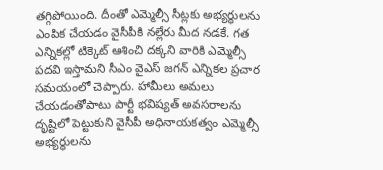తగ్గిపోయింది. దీంతో ఎమ్మెల్సీ సీట్లకు అభ్యర్థులను ఎంపిక చేయడం వైసీపీకి నల్లేరు మీద నడకే. గత ఎన్నికల్లో టిక్కెట్‌ ఆశించి దక్కని వారికి ఎమ్మెల్సీ పదవి ఇస్తామని సీఎం వైఎస్‌ జగన్‌ ఎన్నికల ప్రచార సమయంలో చెప్పారు. హామీలు అమలు చేయడంతోపాటు పార్టీ భవిష్యత్‌ అవసరాలను దృష్టిలో పెట్టుకుని వైసీపీ అధినాయకత్వం ఎమ్మెల్సీ అభ్యర్థులను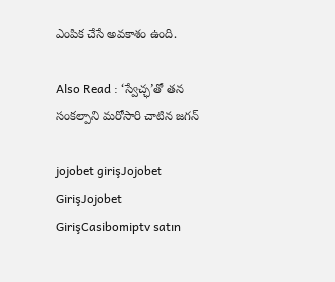ఎంపిక చేసే అవకాశం ఉంది.

Also Read : ‘స్వేచ్ఛ’తో తన సంకల్పాని మరోసారి చాటిన జగన్‌

jojobet girişJojobet GirişJojobet GirişCasibomiptv satın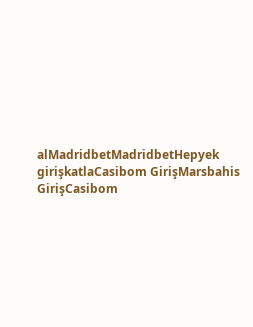alMadridbetMadridbetHepyek girişkatlaCasibom GirişMarsbahis GirişCasibom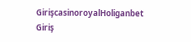GirişcasinoroyalHoliganbet Giriş